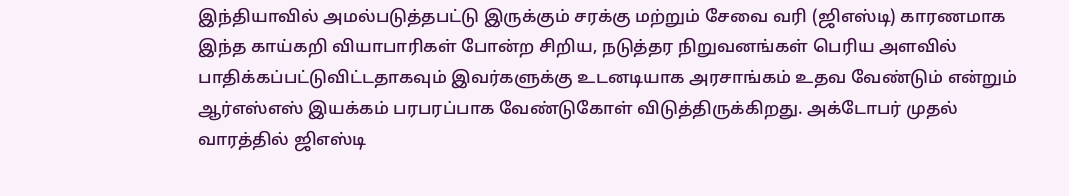இந்தியாவில் அமல்படுத்தபட்டு இருக்கும் சரக்கு மற்றும் சேவை வரி (ஜிஎஸ்டி) காரணமாக இந்த காய்கறி வியாபாரிகள் போன்ற சிறிய, நடுத்தர நிறுவனங்கள் பெரிய அளவில் பாதிக்கப்பட்டுவிட்டதாகவும் இவர்களுக்கு உடனடியாக அரசாங்கம் உதவ வேண்டும் என்றும் ஆர்எஸ்எஸ் இயக்கம் பரபரப்பாக வேண்டுகோள் விடுத்திருக்கிறது. அக்டோபர் முதல் வாரத்தில் ஜிஎஸ்டி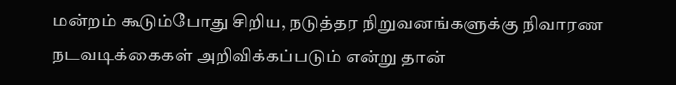மன்றம் கூடும்போது சிறிய, நடுத்தர நிறுவனங்களுக்கு நிவாரண நடவடிக்கைகள் அறிவிக்கப்படும் என்று தான்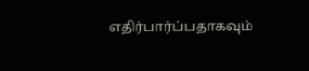எதிர்பார்ப்பதாகவும்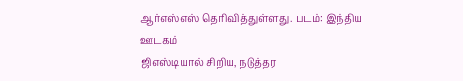ஆர்எஸ்எஸ் தெரிவித்துள்ளது. படம்: இந்திய ஊடகம்
ஜிஎஸ்டியால் சிறிய, நடுத்தர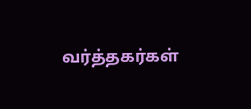வர்த்தகர்கள்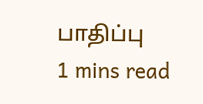பாதிப்பு
1 mins read